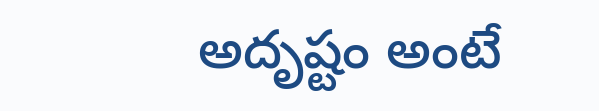అదృష్టం అంటే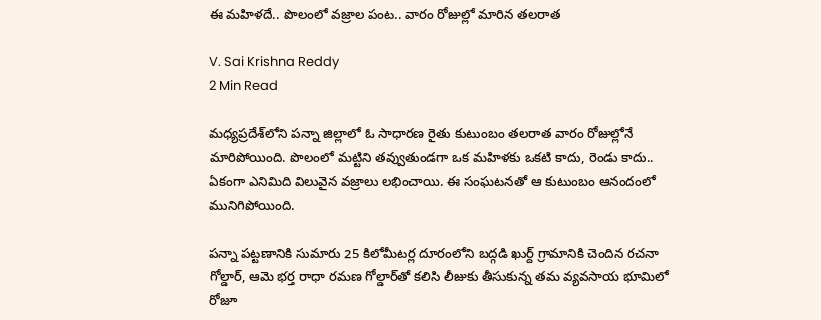ఈ మహిళదే.. పొలంలో వజ్రాల పంట.. వారం రోజుల్లో మారిన తలరాత

V. Sai Krishna Reddy
2 Min Read

మధ్యప్రదేశ్‌లోని పన్నా జిల్లాలో ఓ సాధారణ రైతు కుటుంబం తలరాత వారం రోజుల్లోనే మారిపోయింది. పొలంలో మట్టిని తవ్వుతుండగా ఒక మహిళకు ఒకటి కాదు, రెండు కాదు.. ఏకంగా ఎనిమిది విలువైన వజ్రాలు లభించాయి. ఈ సంఘటనతో ఆ కుటుంబం ఆనందంలో మునిగిపోయింది.

పన్నా పట్టణానికి సుమారు 25 కిలోమీటర్ల దూరంలోని బద్గడి ఖుర్ద్ గ్రామానికి చెందిన రచనా గోల్డార్, ఆమె భర్త రాధా రమణ గోల్డార్‌తో కలిసి లీజుకు తీసుకున్న తమ వ్యవసాయ భూమిలో రోజూ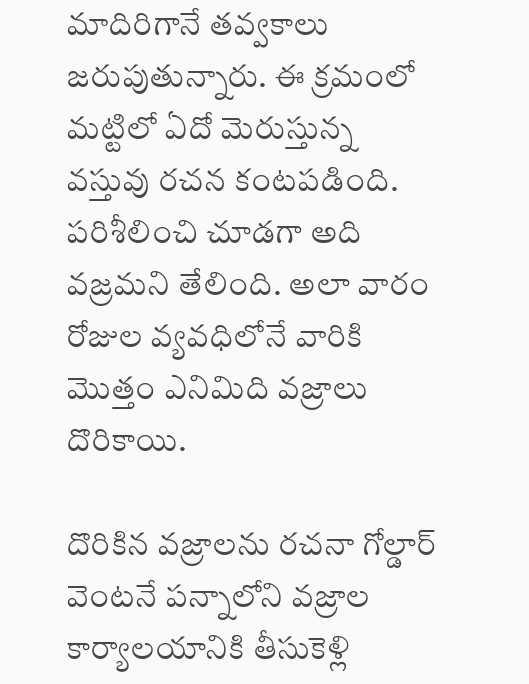మాదిరిగానే తవ్వకాలు జరుపుతున్నారు. ఈ క్రమంలో మట్టిలో ఏదో మెరుస్తున్న వస్తువు రచన కంటపడింది. పరిశీలించి చూడగా అది వజ్రమని తేలింది. అలా వారం రోజుల వ్యవధిలోనే వారికి మొత్తం ఎనిమిది వజ్రాలు దొరికాయి.

దొరికిన వజ్రాలను రచనా గోల్డార్ వెంటనే పన్నాలోని వజ్రాల కార్యాలయానికి తీసుకెళ్లి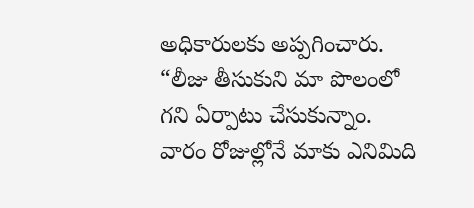అధికారులకు అప్పగించారు. “లీజు తీసుకుని మా పొలంలో గని ఏర్పాటు చేసుకున్నాం. వారం రోజుల్లోనే మాకు ఎనిమిది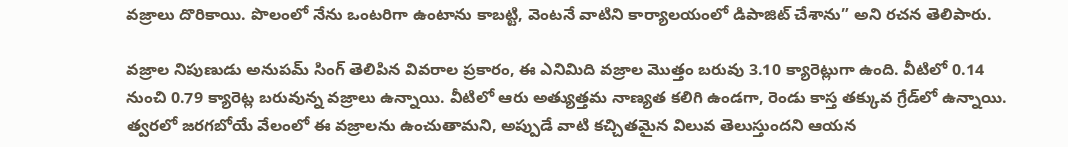వజ్రాలు దొరికాయి. పొలంలో నేను ఒంటరిగా ఉంటాను కాబట్టి, వెంటనే వాటిని కార్యాలయంలో డిపాజిట్ చేశాను” అని రచన తెలిపారు.

వజ్రాల నిపుణుడు అనుపమ్ సింగ్ తెలిపిన వివరాల ప్రకారం, ఈ ఎనిమిది వజ్రాల మొత్తం బరువు 3.10 క్యారెట్లుగా ఉంది. వీటిలో 0.14 నుంచి 0.79 క్యారెట్ల బరువున్న వజ్రాలు ఉన్నాయి. వీటిలో ఆరు అత్యుత్తమ నాణ్యత కలిగి ఉండగా, రెండు కాస్త తక్కువ గ్రేడ్‌లో ఉన్నాయి. త్వరలో జరగబోయే వేలంలో ఈ వజ్రాలను ఉంచుతామని, అప్పుడే వాటి కచ్చితమైన విలువ తెలుస్తుందని ఆయన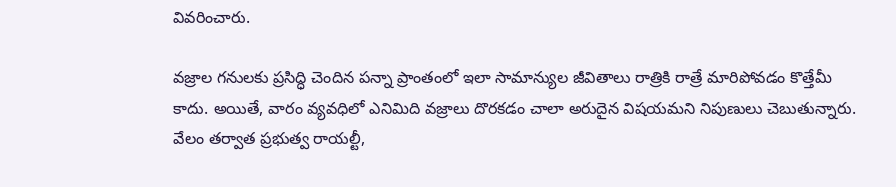వివరించారు.

వజ్రాల గనులకు ప్రసిద్ధి చెందిన పన్నా ప్రాంతంలో ఇలా సామాన్యుల జీవితాలు రాత్రికి రాత్రే మారిపోవడం కొత్తేమీ కాదు. అయితే, వారం వ్యవధిలో ఎనిమిది వజ్రాలు దొరకడం చాలా అరుదైన విషయమని నిపుణులు చెబుతున్నారు. వేలం తర్వాత ప్రభుత్వ రాయల్టీ,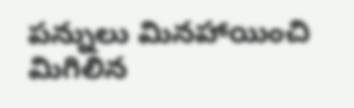పన్నులు మినహాయించి మిగిలిన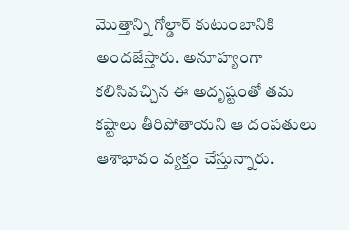మొత్తాన్ని గోల్డార్ కుటుంబానికి అందజేస్తారు. అనూహ్యంగా కలిసివచ్చిన ఈ అదృష్టంతో తమ కష్టాలు తీరిపోతాయని ఆ దంపతులు ఆశాభావం వ్యక్తం చేస్తున్నారు.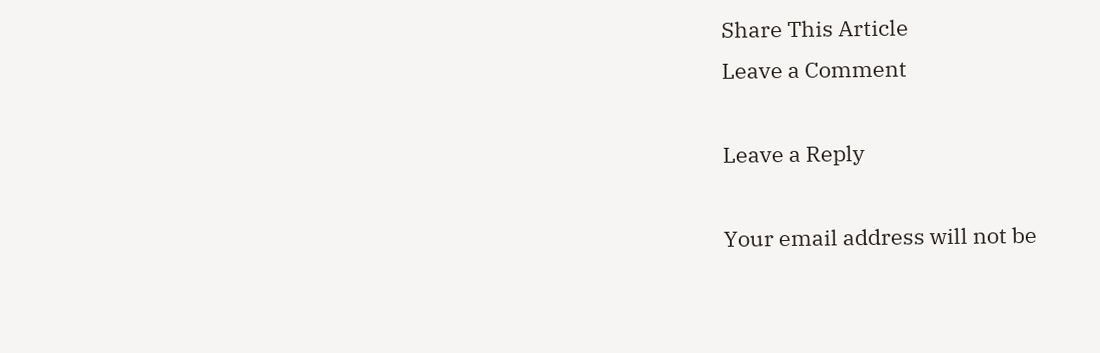Share This Article
Leave a Comment

Leave a Reply

Your email address will not be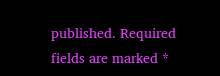published. Required fields are marked *